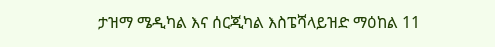ታዝማ ሜዲካል እና ሰርጂካል እስፔሻላይዝድ ማዕከል 11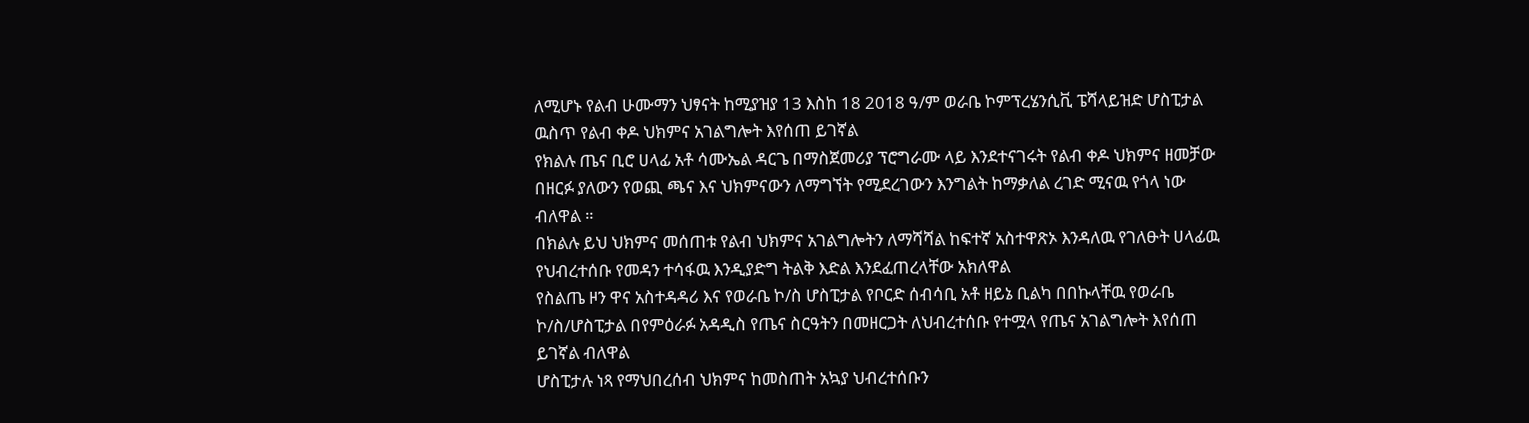ለሚሆኑ የልብ ሁሙማን ህፃናት ከሚያዝያ 13 እስከ 18 2018 ዓ/ም ወራቤ ኮምፕረሄንሲቪ ፔሻላይዝድ ሆስፒታል ዉስጥ የልብ ቀዶ ህክምና አገልግሎት እየሰጠ ይገኛል
የክልሉ ጤና ቢሮ ሀላፊ አቶ ሳሙኤል ዳርጌ በማስጀመሪያ ፕሮግራሙ ላይ እንደተናገሩት የልብ ቀዶ ህክምና ዘመቻው በዘርፉ ያለውን የወጪ ጫና እና ህክምናውን ለማግኘት የሚደረገውን እንግልት ከማቃለል ረገድ ሚናዉ የጎላ ነው ብለዋል ።
በክልሉ ይህ ህክምና መሰጠቱ የልብ ህክምና አገልግሎትን ለማሻሻል ከፍተኛ አስተዋጽኦ እንዳለዉ የገለፁት ሀላፊዉ የህብረተሰቡ የመዳን ተሳፋዉ እንዲያድግ ትልቅ እድል እንደፈጠረላቸው አክለዋል
የስልጤ ዞን ዋና አስተዳዳሪ እና የወራቤ ኮ/ስ ሆስፒታል የቦርድ ሰብሳቢ አቶ ዘይኔ ቢልካ በበኩላቸዉ የወራቤ ኮ/ስ/ሆስፒታል በየምዕራፉ አዳዲስ የጤና ስርዓትን በመዘርጋት ለህብረተሰቡ የተሟላ የጤና አገልግሎት እየሰጠ ይገኛል ብለዋል
ሆስፒታሉ ነጻ የማህበረሰብ ህክምና ከመስጠት አኳያ ህብረተሰቡን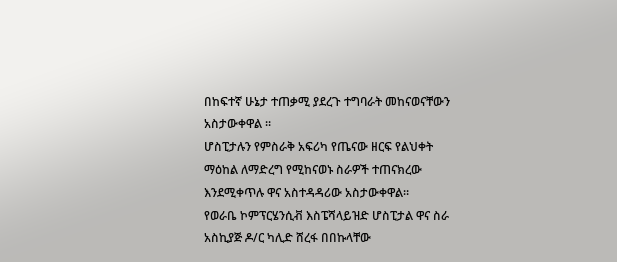በከፍተኛ ሁኔታ ተጠቃሚ ያደረጉ ተግባራት መከናወናቸውን አስታውቀዋል ፡፡
ሆስፒታሉን የምስራቅ አፍሪካ የጤናው ዘርፍ የልህቀት ማዕከል ለማድረግ የሚከናወኑ ስራዎች ተጠናክረው እንደሚቀጥሉ ዋና አስተዳዳሪው አስታውቀዋል።
የወራቤ ኮምፕርሄንሲቭ እስፔሻላይዝድ ሆስፒታል ዋና ስራ አስኪያጅ ዶ/ር ካሊድ ሸረፋ በበኩላቸው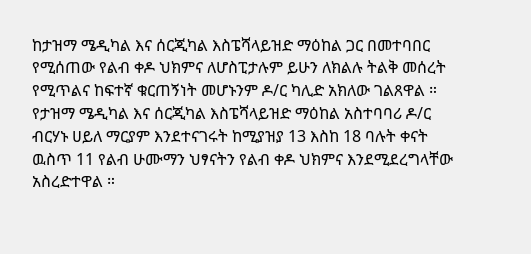ከታዝማ ሜዲካል እና ሰርጂካል እስፔሻላይዝድ ማዕከል ጋር በመተባበር የሚሰጠው የልብ ቀዶ ህክምና ለሆስፒታሉም ይሁን ለክልሉ ትልቅ መሰረት የሚጥልና ከፍተኛ ቁርጠኝነት መሆኑንም ዶ/ር ካሊድ አክለው ገልጸዋል ።
የታዝማ ሜዲካል እና ሰርጂካል እስፔሻላይዝድ ማዕከል አስተባባሪ ዶ/ር ብርሃኑ ሀይለ ማርያም እንደተናገሩት ከሚያዝያ 13 እስከ 18 ባሉት ቀናት ዉስጥ 11 የልብ ሁሙማን ህፃናትን የልብ ቀዶ ህክምና እንደሚደረግላቸው አስረድተዋል ።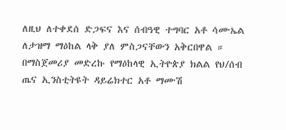ለዚህ ለተቀደሰ ድጋፍና እና ሰብዓዊ ተግባር አቶ ሳሙኤል ለታዝማ ማዕከል ላቅ ያለ ምስጋናቸውን አቅርበዋል ።
በማስጀመሪያ መድረኩ የማዕከላዊ ኢትዮጵያ ክልል የህ/ሰብ ጤና ኢንስቲትዩት ዳይሬክተር አቶ ማሙሽ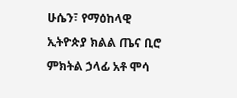ሁሴን፣ የማዕከላዊ ኢትዮጵያ ክልል ጤና ቢሮ ምክትል ኃላፊ አቶ ሞሳ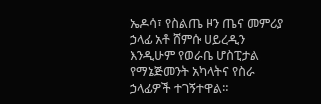ኤዶሳ፣ የስልጤ ዞን ጤና መምሪያ ኃላፊ አቶ ሸምሱ ሀይረዲን እንዲሁም የወራቤ ሆስፒታል የማኔጅመንት አካላትና የስራ ኃላፊዎች ተገኝተዋል።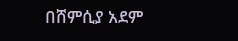በሸምሲያ አደም